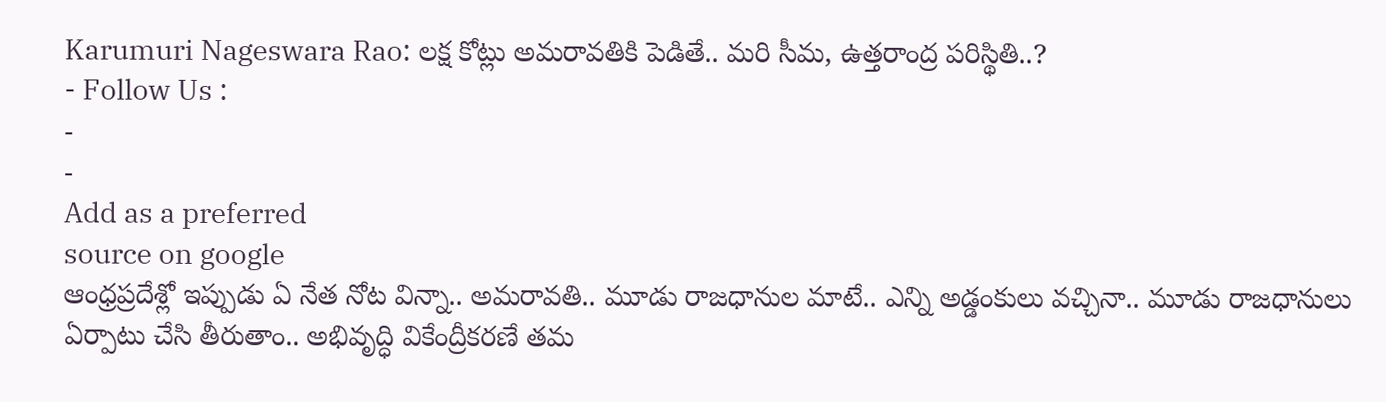Karumuri Nageswara Rao: లక్ష కోట్లు అమరావతికి పెడితే.. మరి సీమ, ఉత్తరాంద్ర పరిస్థితి..?
- Follow Us :
-
-
Add as a preferred
source on google
ఆంధ్రప్రదేశ్లో ఇప్పుడు ఏ నేత నోట విన్నా.. అమరావతి.. మూడు రాజధానుల మాటే.. ఎన్ని అడ్డంకులు వచ్చినా.. మూడు రాజధానులు ఏర్పాటు చేసి తీరుతాం.. అభివృద్ధి వికేంద్రీకరణే తమ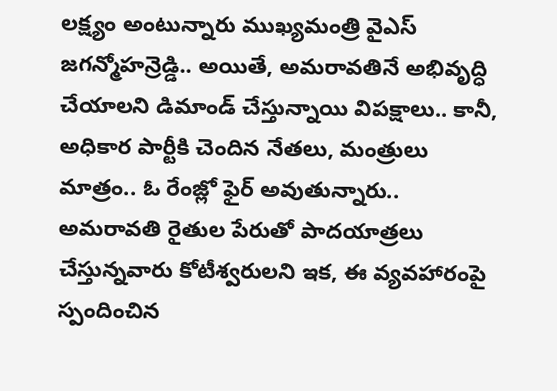లక్ష్యం అంటున్నారు ముఖ్యమంత్రి వైఎస్ జగన్మోహన్రెడ్డి.. అయితే, అమరావతినే అభివృద్ధి చేయాలని డిమాండ్ చేస్తున్నాయి విపక్షాలు.. కానీ, అధికార పార్టీకి చెందిన నేతలు, మంత్రులు మాత్రం.. ఓ రేంజ్లో ఫైర్ అవుతున్నారు.. అమరావతి రైతుల పేరుతో పాదయాత్రలు చేస్తున్నవారు కోటీశ్వరులని ఇక, ఈ వ్యవహారంపై స్పందించిన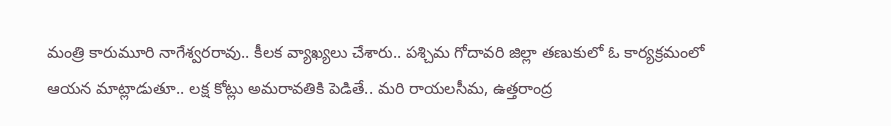మంత్రి కారుమూరి నాగేశ్వరరావు.. కీలక వ్యాఖ్యలు చేశారు.. పశ్చిమ గోదావరి జిల్లా తణుకులో ఓ కార్యక్రమంలో ఆయన మాట్లాడుతూ.. లక్ష కోట్లు అమరావతికి పెడితే.. మరి రాయలసీమ, ఉత్తరాంద్ర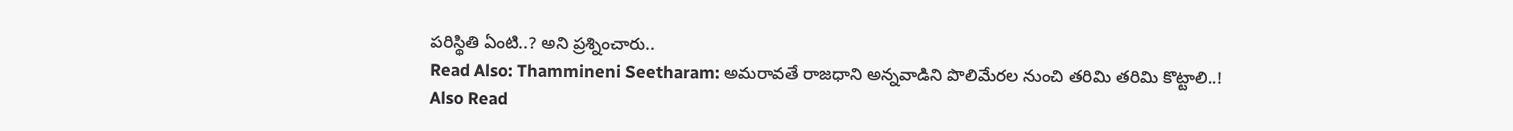పరిస్థితి ఏంటి..? అని ప్రశ్నించారు..
Read Also: Thammineni Seetharam: అమరావతే రాజధాని అన్నవాడిని పొలిమేరల నుంచి తరిమి తరిమి కొట్టాలి..!
Also Read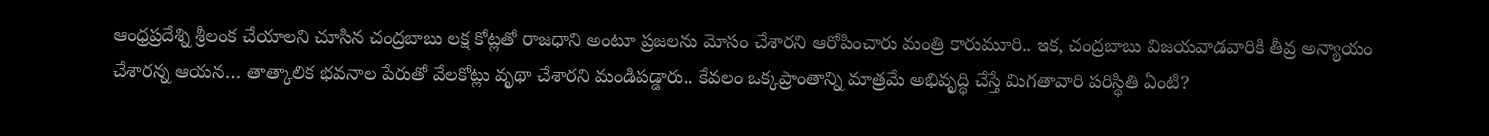ఆంధ్రప్రదేశ్ని శ్రీలంక చేయాలని చూసిన చంద్రబాబు లక్ష కోట్లతో రాజధాని అంటూ ప్రజలను మోసం చేశారని ఆరోపించారు మంత్రి కారుమూరి.. ఇక, చంద్రబాబు విజయవాడవారికి తీవ్ర అన్యాయం చేశారన్న ఆయన… తాత్కాలిక భవనాల పేరుతో వేలకోట్లు వృథా చేశారని మండిపడ్డారు.. కేవలం ఒక్కప్రాంతాన్ని మాత్రమే అభివృద్ధి చేస్తే మిగతావారి పరిస్థితి ఏంటి?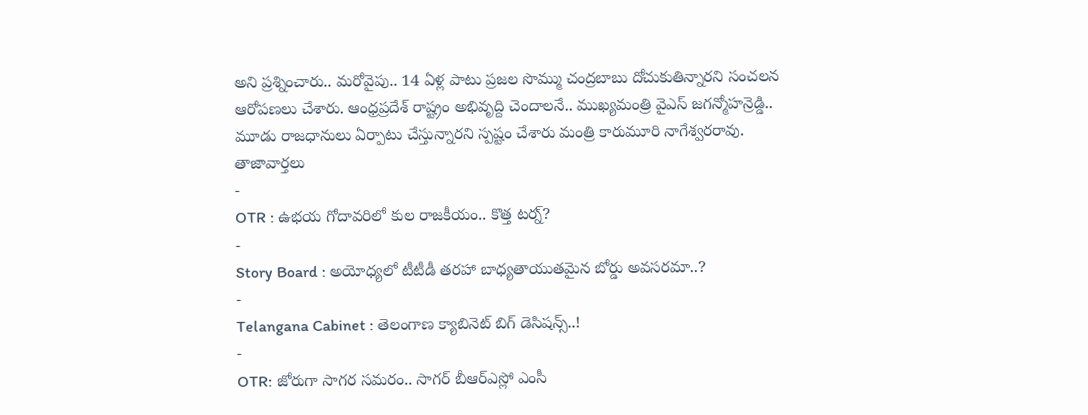అని ప్రశ్నించారు.. మరోవైపు.. 14 ఏళ్ల పాటు ప్రజల సొమ్ము చంద్రబాబు దోచుకుతిన్నారని సంచలన ఆరోపణలు చేశారు. ఆంధ్రప్రదేశ్ రాష్ట్రం అభివృద్ది చెందాలనే.. ముఖ్యమంత్రి వైఎస్ జగన్మోహన్రెడ్డి.. మూడు రాజధానులు ఏర్పాటు చేస్తున్నారని స్పష్టం చేశారు మంత్రి కారుమూరి నాగేశ్వరరావు.
తాజావార్తలు
-
OTR : ఉభయ గోదావరిలో కుల రాజకీయం.. కొత్త టర్న్?
-
Story Board : అయోధ్యలో టీటీడీ తరహా బాధ్యతాయుతమైన బోర్డు అవసరమా..?
-
Telangana Cabinet : తెలంగాణ క్యాబినెట్ బిగ్ డెసిషన్స్..!
-
OTR: జోరుగా సాగర సమరం.. సాగర్ బీఆర్ఎస్లో ఎంసీ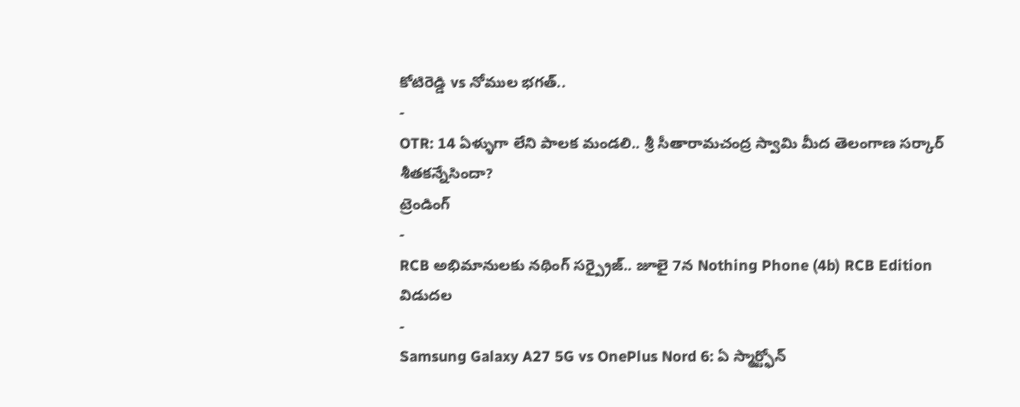కోటిరెడ్డి vs నోముల భగత్..
-
OTR: 14 ఏళ్ళుగా లేని పాలక మండలి.. శ్రీ సీతారామచంద్ర స్వామి మీద తెలంగాణ సర్కార్ శీతకన్నేసిందా?
ట్రెండింగ్
-
RCB అభిమానులకు నథింగ్ సర్ప్రైజ్.. జూలై 7న Nothing Phone (4b) RCB Edition విడుదల
-
Samsung Galaxy A27 5G vs OnePlus Nord 6: ఏ స్మార్ట్ఫోన్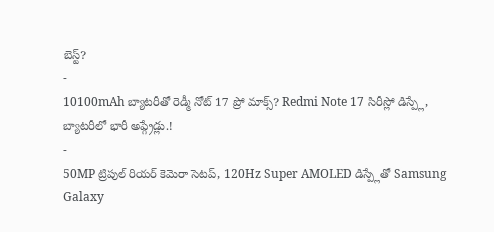బెస్ట్?
-
10100mAh బ్యాటరీతో రెడ్మీ నోట్ 17 ప్రో మాక్స్? Redmi Note 17 సిరీస్లో డిస్ప్లే, బ్యాటరీలో భారీ అప్గ్రేడ్లు.!
-
50MP ట్రిపుల్ రియర్ కెమెరా సెటప్, 120Hz Super AMOLED డిస్ప్లేతో Samsung Galaxy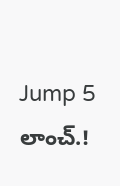Jump 5 లాంచ్.!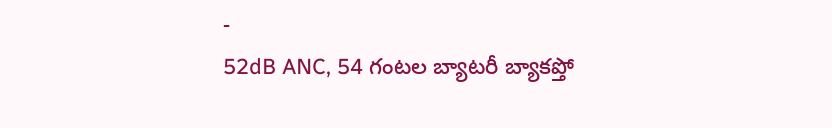-
52dB ANC, 54 గంటల బ్యాటరీ బ్యాకప్తో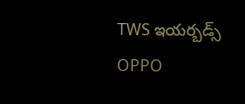TWS ఇయర్బడ్స్ OPPO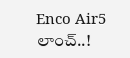Enco Air5 లాంచ్..!